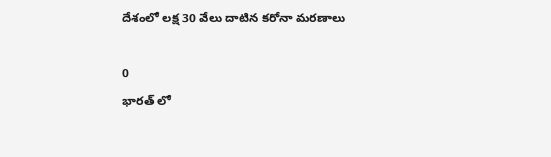దేశంలో లక్ష 30 వేలు దాటిన కరోనా మరణాలు

0
భారత్ లో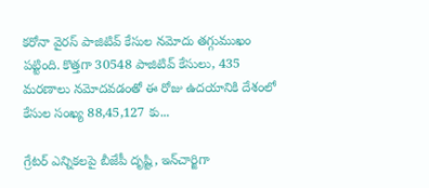కరోనా వైరస్ పాజిటివ్ కేసుల నమోదు తగ్గుముఖం పట్టింది. కొత్తగా 30548 పాజిటివ్ కేసులు, 435 మరణాలు నమోదవడంతో ఈ రోజు ఉదయానికి దేశంలో కేసుల సంఖ్య 88,45,127 కు...

గ్రేటర్ ఎన్నికలపై బీజేపీ దృష్టి, ఇన్‌చార్జిగా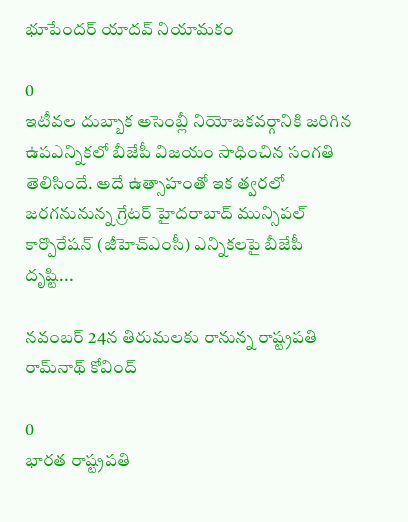భూపేందర్‌ యాదవ్‌ నియామకం

0
ఇటీవల దుబ్బాక అసెంబ్లీ నియోజకవర్గానికి జరిగిన ఉపఎన్నికలో బీజేపీ విజయం సాధించిన సంగతి తెలిసిందే. అదే ఉత్సాహంతో ఇక త్వరలో జరగనునున్న గ్రేటర్‌ హైదరాబాద్‌ మున్సిపల్‌ కార్పొరేషన్‌ (జీహెచ్‌ఎంసీ) ఎన్నికలపై బీజేపీ దృష్టి...

నవంబర్ 24న తిరుమలకు రానున్న రాష్ట్రపతి రామ్‌నాథ్‌ కోవింద్‌

0
భారత రాష్ట్రపతి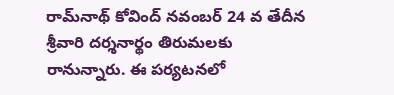రామ్‌నాథ్ కోవింద్ నవంబర్ 24 వ తేదీన శ్రీవారి దర్శనార్థం తిరుమలకు రానున్నారు. ఈ పర్యటనలో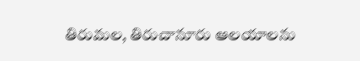తిరుమల, తిరుచానూరు ఆలయాలను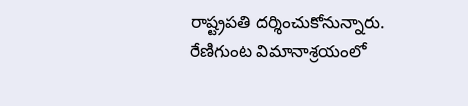రాష్ట్రపతి దర్శించుకోనున్నారు. రేణిగుంట విమానాశ్రయంలో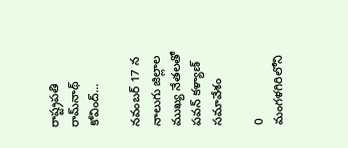రాష్ట్రపతి రామ్‌నాథ్ కోవింద్...

నవంబర్ 17 న నాలుగు జిల్లాల ముఖ్య నేతలతో పవన్ కళ్యాణ్ సమావేశం

0
మంగళగిరిలోని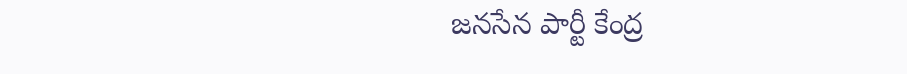జనసేన పార్టీ కేంద్ర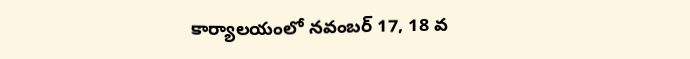కార్యాలయంలో నవంబర్ 17, 18 వ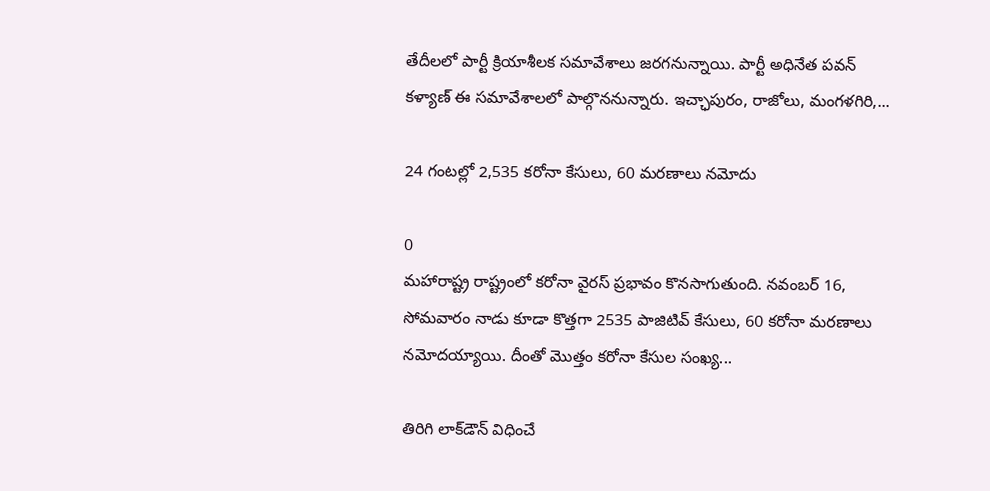తేదీలలో పార్టీ క్రియాశీలక సమావేశాలు జరగనున్నాయి. పార్టీ అధినేత పవన్ కళ్యాణ్ ఈ సమావేశాలలో పాల్గొననున్నారు. ఇచ్ఛాపురం, రాజోలు, మంగళగిరి,...

24 గంటల్లో 2,535 కరోనా కేసులు, 60 మరణాలు నమోదు

0
మహారాష్ట్ర రాష్ట్రంలో కరోనా వైరస్ ప్రభావం కొనసాగుతుంది. నవంబర్ 16, సోమవారం నాడు కూడా కొత్తగా 2535 పాజిటివ్ కేసులు, 60 కరోనా మరణాలు నమోదయ్యాయి. దీంతో మొత్తం కరోనా కేసుల సంఖ్య...

తిరిగి లాక్‌డౌన్ విధించే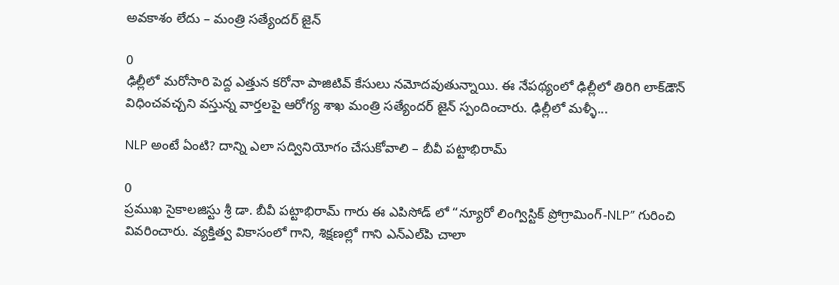అవకాశం లేదు – మంత్రి సత్యేందర్‌ జైన్

0
ఢిల్లీలో మరోసారి పెద్ద ఎత్తున కరోనా పాజిటివ్ కేసులు నమోదవుతున్నాయి. ఈ నేపథ్యంలో ఢిల్లీలో తిరిగి లాక్‌డౌన్ విధించవచ్చని వస్తున్న వార్తలపై ఆరోగ్య శాఖ మంత్రి సత్యేందర్‌ జైన్ స్పందించారు. ఢిల్లీలో మళ్ళీ...

NLP అంటే ఏంటి? దాన్ని ఎలా సద్వినియోగం చేసుకోవాలి – బీవీ పట్టాభిరామ్

0
ప్రముఖ సైకాలజిస్టు శ్రీ డా. బీవీ పట్టాభిరామ్ గారు ఈ ఎపిసోడ్ లో “న్యూరో లింగ్విస్టిక్ ప్రోగ్రామింగ్-NLP” గురించి వివరించారు. వ్యక్తిత్వ వికాసంలో గాని, శిక్షణల్లో గాని ఎన్‌ఎల్‌పి చాలా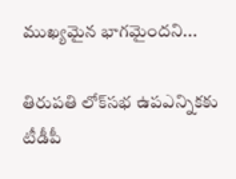ముఖ్యమైన భాగమైందని...

తిరుపతి లోక్‌సభ ఉపఎన్నికకు టీడీపీ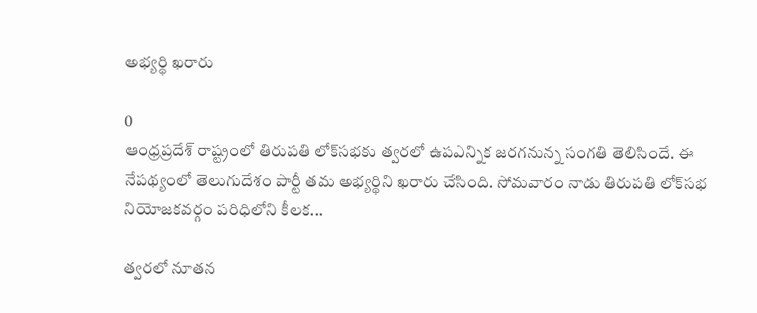అభ్యర్థి ఖరారు

0
ఆంధ్రప్రదేశ్ రాష్ట్రంలో తిరుపతి లోక్‌సభకు త్వరలో ఉపఎన్నిక జరగనున్న సంగతి తెలిసిందే. ఈ నేపథ్యంలో తెలుగుదేశం పార్టీ తమ అభ్యర్థిని ఖరారు చేసింది. సోమవారం నాడు తిరుపతి లోక్‌సభ నియోజకవర్గం పరిధిలోని కీలక...

త్వరలో నూతన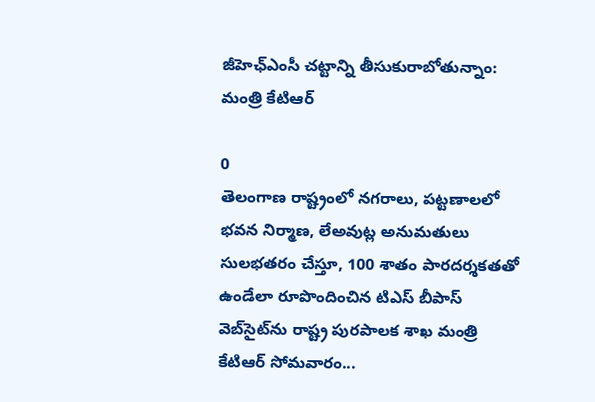జీహెఛ్ఎంసీ చట్టాన్ని తీసుకురాబోతున్నాం: మంత్రి కేటిఆర్

0
తెలంగాణ రాష్ట్రంలో నగరాలు, పట్టణాలలో భవన నిర్మాణ, లేఅవుట్ల అనుమ‌తులు సుల‌భ‌త‌రం చేస్తూ, 100 శాతం పారదర్శకతతో ఉండేలా రూపొందించిన టిఎస్ బీపాస్ వెబ్‌సైట్‌ను రాష్ట్ర పురపాలక శాఖ మంత్రి కేటిఆర్ సోమవారం...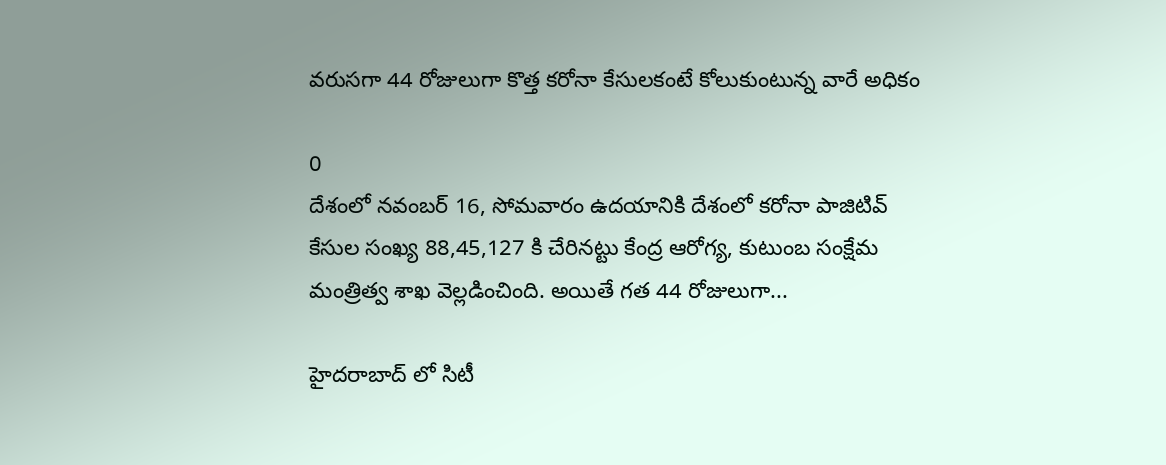వరుసగా 44 రోజులుగా కొత్త కరోనా కేసులకంటే కోలుకుంటున్న వారే అధికం

0
దేశంలో నవంబర్ 16, సోమవారం ఉదయానికి దేశంలో కరోనా పాజిటివ్ కేసుల సంఖ్య 88,45,127 కి చేరినట్టు కేంద్ర ఆరోగ్య, కుటుంబ సంక్షేమ మంత్రిత్వ శాఖ వెల్లడించింది. అయితే గత 44 రోజులుగా...

హైదరాబాద్ లో సిటీ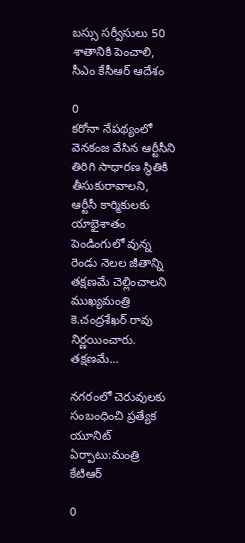బస్సు సర్వీసులు 50 శాతానికి పెంచాలి, సీఎం కేసీఆర్ ఆదేశం

0
కరోనా నేపథ్యంలో వెనకంజ వేసిన ఆర్టీసీని తిరిగి సాధారణ స్థితికి తీసుకురావాలని, ఆర్టీసీ కార్మికులకు యాభైశాతం పెండింగులో వున్న రెండు నెలల జీతాన్ని తక్షణమే చెల్లించాలని ముఖ్యమంత్రి కె.చంద్రశేఖర్ రావు నిర్ణయించారు. తక్షణమే...

నగరంలో చెరువులకు సంబంధించి ప్రత్యేక యూనిట్ ఏర్పాటు:మంత్రి కేటిఆర్

0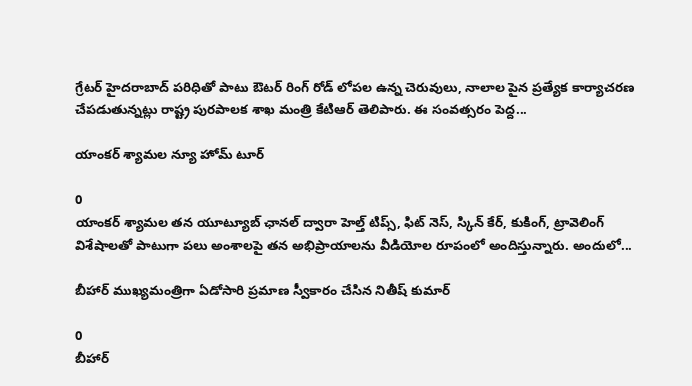గ్రేటర్ హైదరాబాద్ పరిధితో పాటు ఔటర్ రింగ్ రోడ్ లోపల ఉన్న చెరువులు, నాలాల పైన ప్రత్యేక కార్యాచరణ చేపడుతున్నట్లు రాష్ట్ర పురపాలక శాఖ మంత్రి కేటిఆర్ తెలిపారు. ఈ సంవత్సరం పెద్ద...

యాంకర్ శ్యామల న్యూ హోమ్ టూర్

0
యాంకర్ శ్యామల తన యూట్యూబ్ ఛానల్ ద్వారా హెల్త్ టిప్స్, ఫిట్ నెస్, స్కిన్ కేర్, కుకింగ్, ట్రావెలింగ్ విశేషాలతో పాటుగా పలు అంశాలపై తన అభిప్రాయాలను వీడియోల రూపంలో అందిస్తున్నారు. అందులో...

బీహార్ ముఖ్యమంత్రిగా ఏడోసారి ప్రమాణ స్వీకారం చేసిన నితీష్ కుమార్

0
బీహార్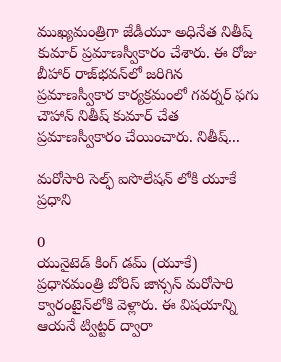ముఖ్యమంత్రిగా జేడీయూ అధినేత నితీష్ కుమార్‌ ప్రమాణస్వీకారం చేశారు. ఈ రోజు బీహార్ రాజ్‌భవన్‌లో జరిగిన ప్రమాణస్వీకార కార్యక్రమంలో గవర్నర్‌ ఫగు చౌహాన్ నితీష్ కుమార్ చేత ప్రమాణస్వీకారం చేయించారు. నితీష్...

మరోసారి సెల్ఫ్ ఐసొలేషన్ లోకి యూకే ప్రధాని

0
యునైటెడ్ కింగ్ డమ్ (యూకే) ప్రధానమంత్రి బోరిస్‌ జాన్సన్ మరోసారి క్వారంటైన్‌లోకి వెళ్లారు. ఈ విషయాన్ని ఆయనే ట్విట్టర్ ద్వారా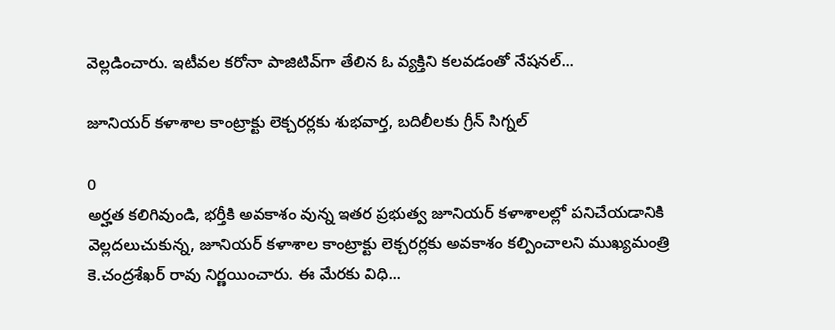వెల్లడించారు. ఇటీవల కరోనా పాజిటివ్‌గా తేలిన ఓ వ్యక్తిని కలవడంతో నేషనల్‌...

జూనియర్ కళాశాల కాంట్రాక్టు లెక్చరర్లకు శుభవార్త, బదిలీలకు గ్రీన్ సిగ్నల్

0
అర్హత కలిగివుండి, భర్తీకి అవకాశం వున్న ఇతర ప్రభుత్వ జూనియర్ కళాశాలల్లో పనిచేయడానికి వెల్లదలుచుకున్న, జూనియర్ కళాశాల కాంట్రాక్టు లెక్చరర్లకు అవకాశం కల్పించాలని ముఖ్యమంత్రి కె.చంద్రశేఖర్ రావు నిర్ణయించారు. ఈ మేరకు విధి...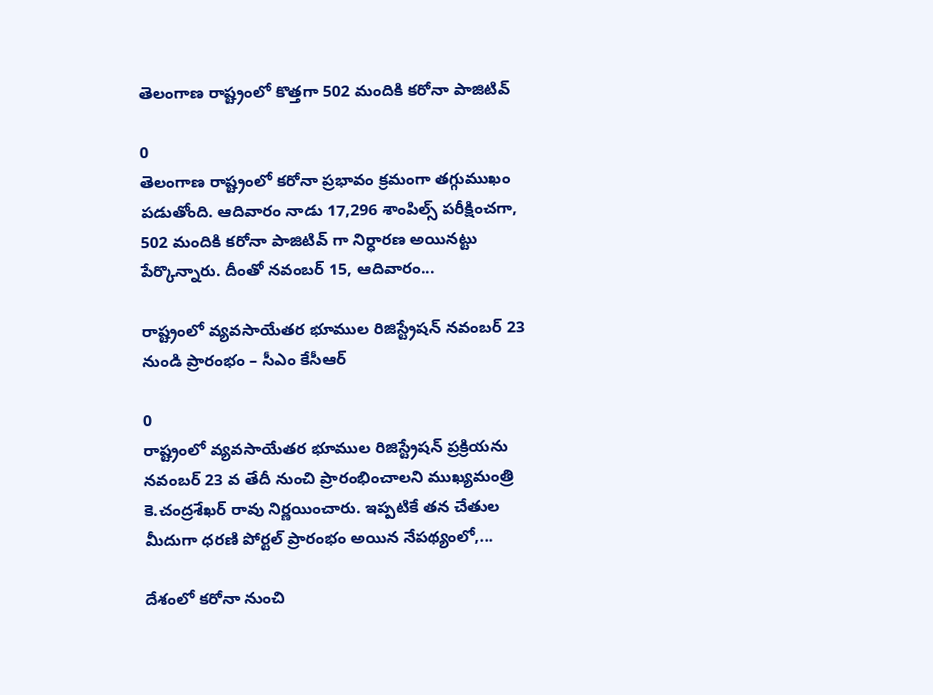తెలంగాణ రాష్ట్రంలో కొత్తగా 502 మందికి కరోనా పాజిటివ్

0
తెలంగాణ రాష్ట్రంలో కరోనా ప్రభావం క్రమంగా తగ్గుముఖం పడుతోంది. ఆదివారం నాడు 17,296 శాంపిల్స్ పరీక్షించగా, 502 మందికి కరోనా పాజిటివ్ గా నిర్ధారణ అయినట్టు పేర్కొన్నారు. దీంతో నవంబర్ 15, ఆదివారం...

రాష్ట్రంలో వ్యవసాయేతర భూముల రిజిస్ట్రేషన్ నవంబర్ 23 నుండి ప్రారంభం – సీఎం కేసీఆర్

0
రాష్ట్రంలో వ్యవసాయేతర భూముల రిజిస్ట్రేషన్ ప్రక్రియను నవంబర్ 23 వ తేదీ నుంచి ప్రారంభించాలని ముఖ్యమంత్రి కె.చంద్రశేఖర్ రావు నిర్ణయించారు. ఇప్పటికే తన చేతుల మీదుగా ధరణి పోర్టల్ ప్రారంభం అయిన నేపథ్యంలో,...

దేశంలో కరోనా నుంచి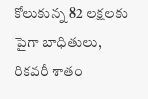కోలుకున్న 82 లక్షలకు పైగా బాధితులు, రికవరీ శాతం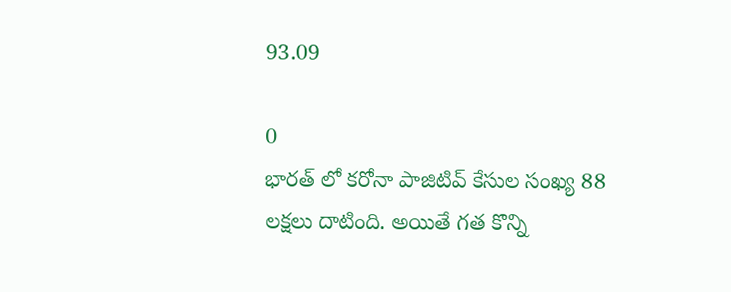93.09

0
భారత్ లో కరోనా పాజిటివ్ కేసుల సంఖ్య 88 లక్షలు దాటింది. అయితే గత కొన్ని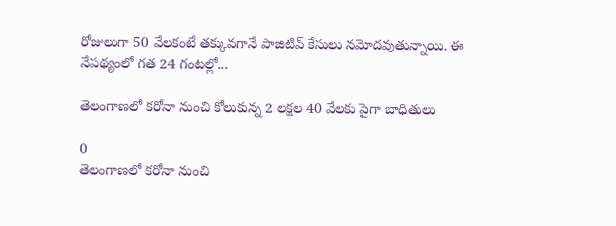రోజులుగా 50 వేలకంటే తక్కువగానే పాజిటివ్ కేసులు నమోదవుతున్నాయి. ఈ నేపథ్యంలో గత 24 గంటల్లో...

తెలంగాణలో కరోనా నుంచి కోలుకున్న 2 లక్షల 40 వేలకు పైగా బాధితులు

0
తెలంగాణలో కరోనా నుంచి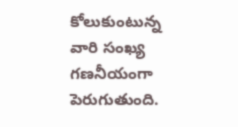కోలుకుంటున్న వారి సంఖ్య గణనీయంగా పెరుగుతుంది.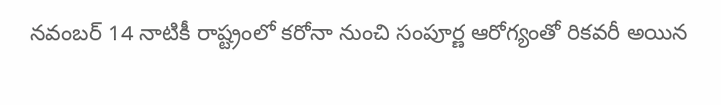నవంబర్ 14 నాటికీ రాష్ట్రంలో కరోనా నుంచి సంపూర్ణ ఆరోగ్యంతో రికవరీ అయిన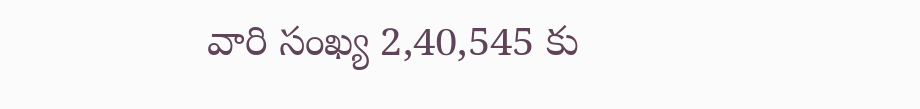వారి సంఖ్య 2,40,545 కు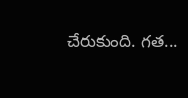చేరుకుంది. గత...